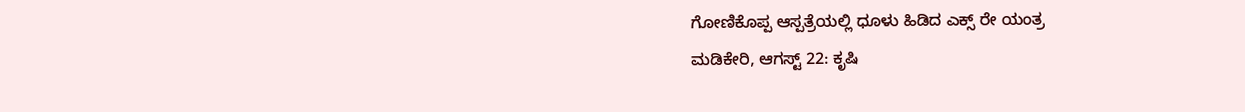ಗೋಣಿಕೊಪ್ಪ ಆಸ್ಪತ್ರೆಯಲ್ಲಿ ಧೂಳು ಹಿಡಿದ ಎಕ್ಸ್ ರೇ ಯಂತ್ರ
ಮಡಿಕೇರಿ, ಆಗಸ್ಟ್ 22: ಕೃಷಿ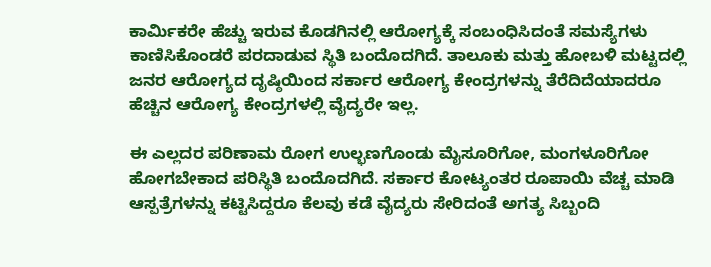ಕಾರ್ಮಿಕರೇ ಹೆಚ್ಚು ಇರುವ ಕೊಡಗಿನಲ್ಲಿ ಆರೋಗ್ಯಕ್ಕೆ ಸಂಬಂಧಿಸಿದಂತೆ ಸಮಸ್ಯೆಗಳು ಕಾಣಿಸಿಕೊಂಡರೆ ಪರದಾಡುವ ಸ್ಥಿತಿ ಬಂದೊದಗಿದೆ. ತಾಲೂಕು ಮತ್ತು ಹೋಬಳಿ ಮಟ್ಟದಲ್ಲಿ ಜನರ ಆರೋಗ್ಯದ ದೃಷ್ಠಿಯಿಂದ ಸರ್ಕಾರ ಆರೋಗ್ಯ ಕೇಂದ್ರಗಳನ್ನು ತೆರೆದಿದೆಯಾದರೂ ಹೆಚ್ಚಿನ ಆರೋಗ್ಯ ಕೇಂದ್ರಗಳಲ್ಲಿ ವೈದ್ಯರೇ ಇಲ್ಲ.

ಈ ಎಲ್ಲದರ ಪರಿಣಾಮ ರೋಗ ಉಲ್ಭಣಗೊಂಡು ಮೈಸೂರಿಗೋ, ಮಂಗಳೂರಿಗೋ ಹೋಗಬೇಕಾದ ಪರಿಸ್ಥಿತಿ ಬಂದೊದಗಿದೆ. ಸರ್ಕಾರ ಕೋಟ್ಯಂತರ ರೂಪಾಯಿ ವೆಚ್ಚ ಮಾಡಿ ಆಸ್ಪತ್ರೆಗಳನ್ನು ಕಟ್ಟಿಸಿದ್ದರೂ ಕೆಲವು ಕಡೆ ವೈದ್ಯರು ಸೇರಿದಂತೆ ಅಗತ್ಯ ಸಿಬ್ಬಂದಿ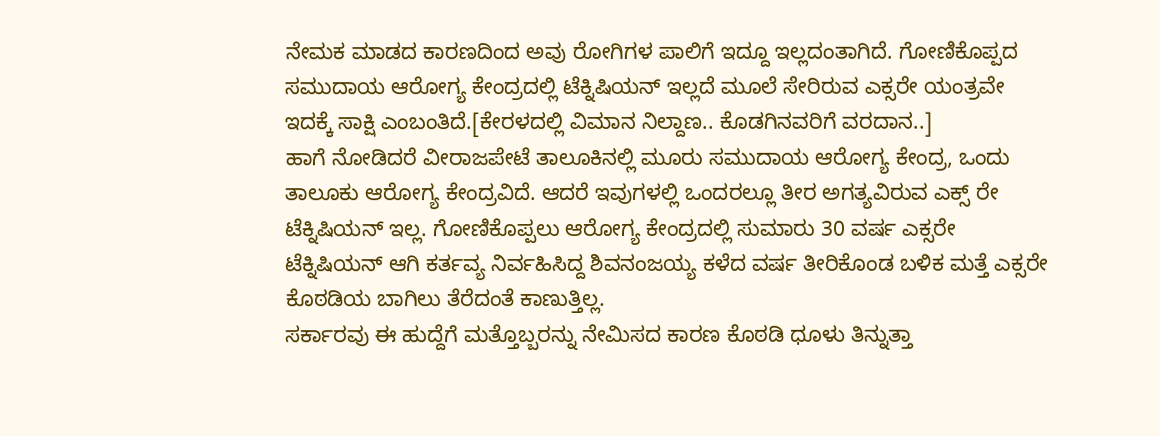ನೇಮಕ ಮಾಡದ ಕಾರಣದಿಂದ ಅವು ರೋಗಿಗಳ ಪಾಲಿಗೆ ಇದ್ದೂ ಇಲ್ಲದಂತಾಗಿದೆ. ಗೋಣಿಕೊಪ್ಪದ ಸಮುದಾಯ ಆರೋಗ್ಯ ಕೇಂದ್ರದಲ್ಲಿ ಟೆಕ್ನಿಷಿಯನ್ ಇಲ್ಲದೆ ಮೂಲೆ ಸೇರಿರುವ ಎಕ್ಸರೇ ಯಂತ್ರವೇ ಇದಕ್ಕೆ ಸಾಕ್ಷಿ ಎಂಬಂತಿದೆ.[ಕೇರಳದಲ್ಲಿ ವಿಮಾನ ನಿಲ್ದಾಣ.. ಕೊಡಗಿನವರಿಗೆ ವರದಾನ..]
ಹಾಗೆ ನೋಡಿದರೆ ವೀರಾಜಪೇಟೆ ತಾಲೂಕಿನಲ್ಲಿ ಮೂರು ಸಮುದಾಯ ಆರೋಗ್ಯ ಕೇಂದ್ರ, ಒಂದು ತಾಲೂಕು ಆರೋಗ್ಯ ಕೇಂದ್ರವಿದೆ. ಆದರೆ ಇವುಗಳಲ್ಲಿ ಒಂದರಲ್ಲೂ ತೀರ ಅಗತ್ಯವಿರುವ ಎಕ್ಸ್ ರೇ ಟೆಕ್ನಿಷಿಯನ್ ಇಲ್ಲ. ಗೋಣಿಕೊಪ್ಪಲು ಆರೋಗ್ಯ ಕೇಂದ್ರದಲ್ಲಿ ಸುಮಾರು 30 ವರ್ಷ ಎಕ್ಸರೇ ಟೆಕ್ನಿಷಿಯನ್ ಆಗಿ ಕರ್ತವ್ಯ ನಿರ್ವಹಿಸಿದ್ದ ಶಿವನಂಜಯ್ಯ ಕಳೆದ ವರ್ಷ ತೀರಿಕೊಂಡ ಬಳಿಕ ಮತ್ತೆ ಎಕ್ಸರೇ ಕೊಠಡಿಯ ಬಾಗಿಲು ತೆರೆದಂತೆ ಕಾಣುತ್ತಿಲ್ಲ.
ಸರ್ಕಾರವು ಈ ಹುದ್ದೆಗೆ ಮತ್ತೊಬ್ಬರನ್ನು ನೇಮಿಸದ ಕಾರಣ ಕೊಠಡಿ ಧೂಳು ತಿನ್ನುತ್ತಾ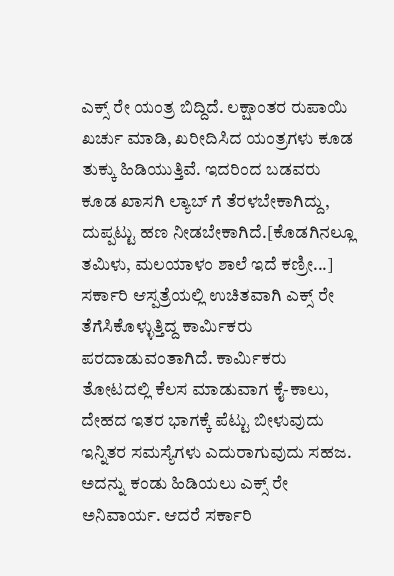ಎಕ್ಸ್ ರೇ ಯಂತ್ರ ಬಿದ್ದಿದೆ. ಲಕ್ಷಾಂತರ ರುಪಾಯಿ ಖರ್ಚು ಮಾಡಿ, ಖರೀದಿಸಿದ ಯಂತ್ರಗಳು ಕೂಡ ತುಕ್ಕು ಹಿಡಿಯುತ್ತಿವೆ. ಇದರಿಂದ ಬಡವರು ಕೂಡ ಖಾಸಗಿ ಲ್ಯಾಬ್ ಗೆ ತೆರಳಬೇಕಾಗಿದ್ದು, ದುಪ್ಪಟ್ಟು ಹಣ ನೀಡಬೇಕಾಗಿದೆ.[ಕೊಡಗಿನಲ್ಲೂ ತಮಿಳು, ಮಲಯಾಳಂ ಶಾಲೆ ಇದೆ ಕಣ್ರೀ...]
ಸರ್ಕಾರಿ ಆಸ್ಪತ್ರೆಯಲ್ಲಿ ಉಚಿತವಾಗಿ ಎಕ್ಸ್ ರೇ ತೆಗೆಸಿಕೊಳ್ಳುತ್ತಿದ್ದ ಕಾರ್ಮಿಕರು ಪರದಾಡುವಂತಾಗಿದೆ. ಕಾರ್ಮಿಕರು ತೋಟದಲ್ಲಿ ಕೆಲಸ ಮಾಡುವಾಗ ಕೈ-ಕಾಲು, ದೇಹದ ಇತರ ಭಾಗಕ್ಕೆ ಪೆಟ್ಟು ಬೀಳುವುದು ಇನ್ನಿತರ ಸಮಸ್ಯೆಗಳು ಎದುರಾಗುವುದು ಸಹಜ. ಅದನ್ನು ಕಂಡು ಹಿಡಿಯಲು ಎಕ್ಸ್ ರೇ ಅನಿವಾರ್ಯ. ಆದರೆ ಸರ್ಕಾರಿ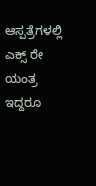ಆಸ್ಪತ್ರೆಗಳಲ್ಲಿ ಎಕ್ಸ್ ರೇ ಯಂತ್ರ ಇದ್ದರೂ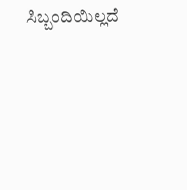ಸಿಬ್ಬಂದಿಯಿಲ್ಲದೆ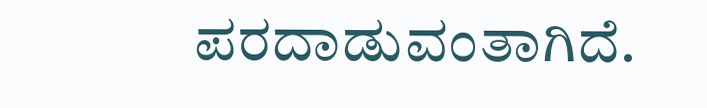ಪರದಾಡುವಂತಾಗಿದೆ.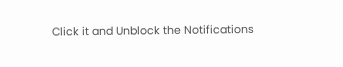Click it and Unblock the Notifications